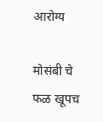आरोग्य

मोसंबी चे फळ खूपच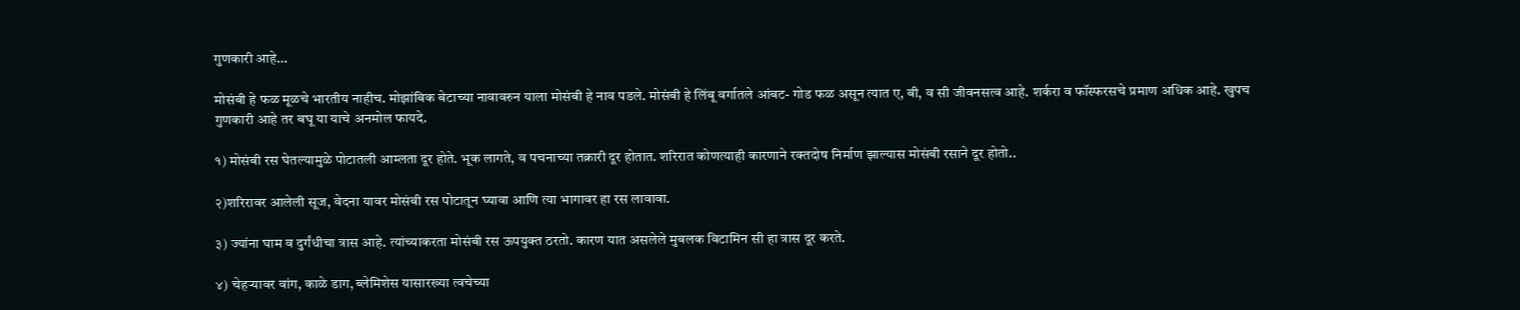गुणकारी आहे…

मोसंबी हे फळ मूळचे भारतीय नाहीच. मोझांबिक बेटाच्या नावावरुन याला मोसंबी हे नाव पडले. मोसंबी हे लिंबू वर्गातले आंबट- गोड फळ असून त्यात ए, बी, व सी जीवनसत्व आहे. शर्करा व फॉस्फरसचे प्रमाण अधिक आहे. खुपच गुणकारी आहे तर बघू या याचे अनमोल फायदे.

१) मोसंबी रस घेतल्यामुळे पोटातली आम्लता दूर होते. भूक लागते, व पचनाच्या तक्रारी दूर होतात. शरिरात कोणत्याही कारणाने रक्तदोष निर्माण झाल्यास मोसंबी रसाने दूर होतो..

२)शरिरावर आलेली सूज, वेदना यावर मोसंबी रस पोटातून घ्यावा आणि त्या भागावर हा रस लावावा.

३) ज्यांना घाम व दुर्गंधीचा त्रास आहे. त्यांच्याकरता मोसंबी रस ऊपयुक्त ठरतो. कारण यात असलेले मुबलक विटामिन सी हा त्रास दूर करते.

४) चेहऱ्यावर वांग, काळे डाग, ब्लेमिशेस यासारख्या त्वचेच्या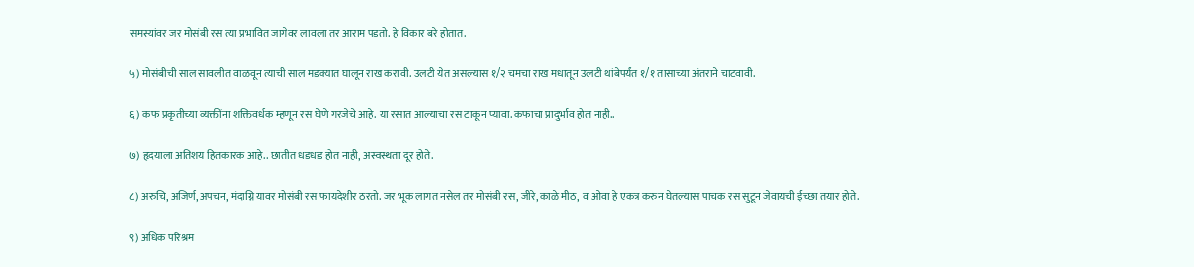समस्यांवर जर मोसंबी रस त्या प्रभावित जागेवर लावला तर आराम पडतो. हे विकार बरे होतात.

५) मोसंबीची साल सावलीत वाळवून त्याची साल मडक्यात घालून राख करावी. उलटी येत असल्यास १/२ चमचा राख मधातून उलटी थांबेपर्यंत १/१ तासाच्या अंतराने चाटवावी.

६) कफ प्रकृतीच्या व्यक्तींना शक्तिवर्धक म्हणून रस घेणे गरजेचे आहे. या रसात आल्याचा रस टाकून प्यावा. कफाचा प्रादुर्भाव होत नाही..

७) हृदयाला अतिशय हितकारक आहे.. छातीत धडधड होत नाही, अस्वस्थता दूर होते.

८) अरुचि, अजिर्ण, अपचन, मंदाग्नि यावर मोसंबी रस फायदेशीर ठरतो. जर भूक लागत नसेल तर मोसंबी रस, जीरे, काळे मीठ, व ओवा हे एकत्र करुन घेतल्यास पाचक रस सुटून जेवायची ईच्छा तयार होते.

९) अधिक परिश्रम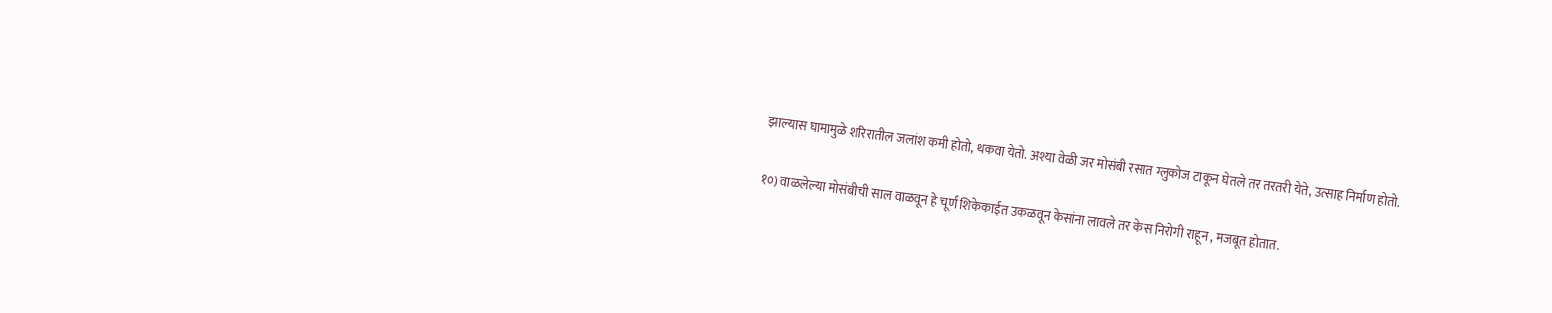झाल्यास घामामुळे शरिरातील जलांश कमी होतो, थकवा येतो. अश्या वेळी जर मोसंबी रसात ग्लुकोज टाकून घेतले तर तरतरी येते, उत्साह निर्माण होतो.

१०) वाळलेल्या मोसंबीची साल वाळवून हे चूर्ण शिकेकाईत उकळवून केसांना लावले तर केस निरोगी राहून , मजबूत होतात.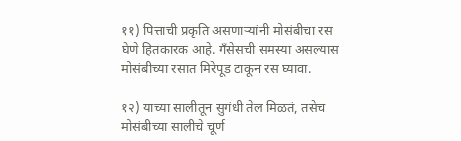११) पित्ताची प्रकृति असणाऱ्यांनी मोसंबीचा रस घेणे हितकारक आहे. गँसेसची समस्या असल्यास मोसंबीच्या रसात मिरेपूड टाकून रस घ्यावा.

१२) याच्या सालीतून सुगंधी तेल मिळतं, तसेच मोसंबीच्या सालीचे चूर्ण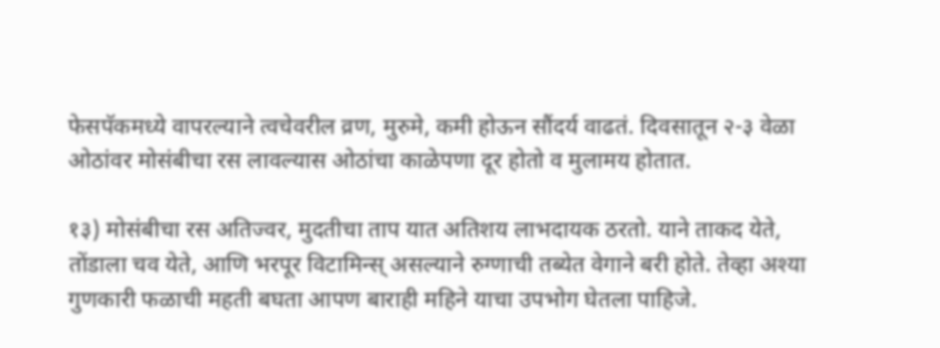फेसपॅकमध्ये वापरल्याने त्वचेवरील व्रण, मुरुमे, कमी होऊन सौंदर्य वाढतं. दिवसातून २-३ वेळा ओठांवर मोसंबीचा रस लावल्यास ओठांचा काळेपणा दूर होतो व मुलामय होतात.

१३) मोसंबीचा रस अतिज्वर, मुदतीचा ताप यात अतिशय लाभदायक ठरतो. याने ताकद येते, तोंडाला चव येते, आणि भरपूर विटामिन्स् असल्याने रुग्णाची तब्येत वेगाने बरी होते. तेव्हा अश्या गुणकारी फळाची महती बघता आपण बाराही महिने याचा उपभोग घेतला पाहिजे.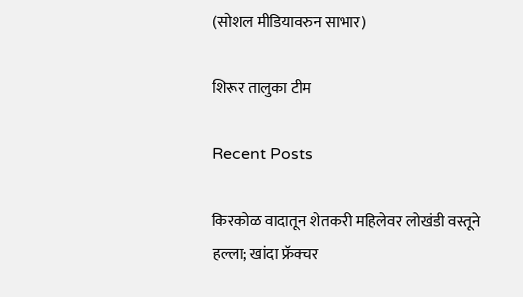(सोशल मीडियावरुन साभार)

शिरूर तालुका टीम

Recent Posts

किरकोळ वादातून शेतकरी महिलेवर लोखंडी वस्तूने हल्ला; खांदा फ्रॅक्चर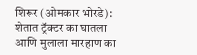शिरूर (ओमकार भोरडे): शेतात ट्रॅक्टर का घातला आणि मुलाला मारहाण का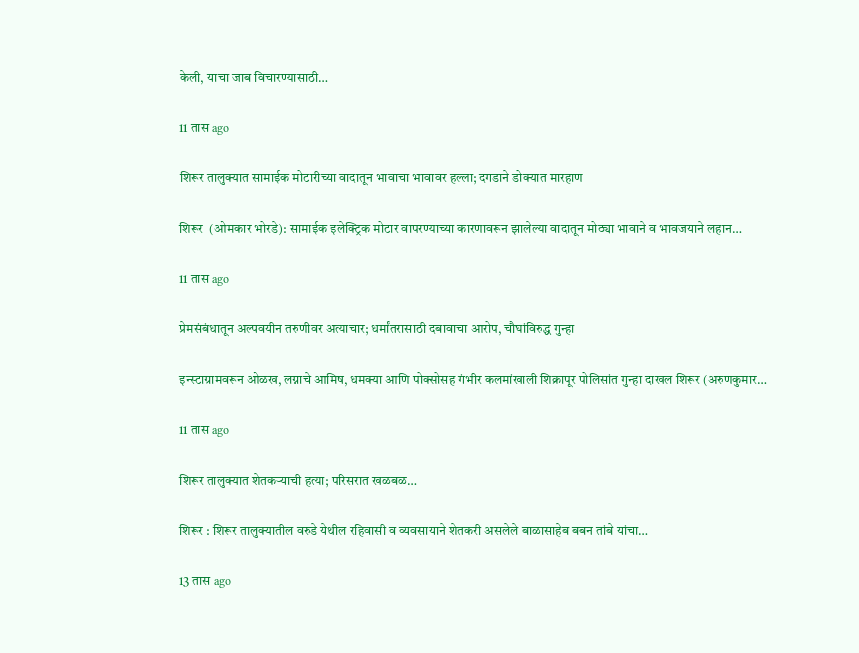केली, याचा जाब विचारण्यासाठी…

11 तास ago

शिरूर तालुक्यात सामाईक मोटारीच्या वादातून भावाचा भावावर हल्ला; दगडाने डोक्यात मारहाण

शिरूर  (ओमकार भोरडे): सामाईक इलेक्ट्रिक मोटार वापरण्याच्या कारणावरून झालेल्या वादातून मोठ्या भावाने व भावजयाने लहान…

11 तास ago

प्रेमसंबंधातून अल्पवयीन तरुणीवर अत्याचार; धर्मांतरासाठी दबावाचा आरोप, चौघांविरुद्ध गुन्हा

इन्स्टाग्रामवरून ओळख, लग्नाचे आमिष, धमक्या आणि पोक्सोसह गंभीर कलमांखाली शिक्रापूर पोलिसांत गुन्हा दाखल शिरूर (अरुणकुमार…

11 तास ago

शिरूर तालुक्यात शेतकऱ्याची हत्या; परिसरात खळबळ…

शिरूर : शिरूर तालुक्यातील वरुडे येथील रहिवासी व व्यवसायाने शेतकरी असलेले बाळासाहेब बबन तांबे यांचा…

13 तास ago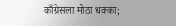काँग्रेसला मोठा धक्का;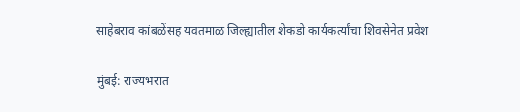साहेबराव कांबळेंसह यवतमाळ जिल्ह्यातील शेकडो कार्यकर्त्यांचा शिवसेनेत प्रवेश

मुंबई: राज्यभरात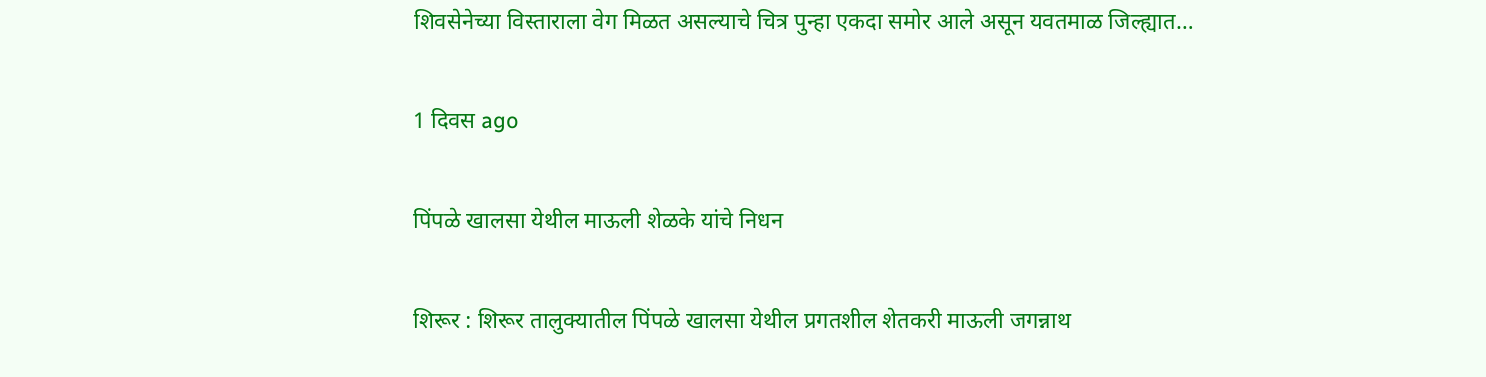शिवसेनेच्या विस्ताराला वेग मिळत असल्याचे चित्र पुन्हा एकदा समोर आले असून यवतमाळ जिल्ह्यात…

1 दिवस ago

पिंपळे खालसा येथील माऊली शेळके यांचे निधन

शिरूर : शिरूर तालुक्यातील पिंपळे खालसा येथील प्रगतशील शेतकरी माऊली जगन्नाथ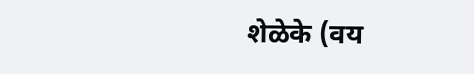शेळेके (वय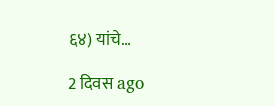६४) यांचे…

2 दिवस ago